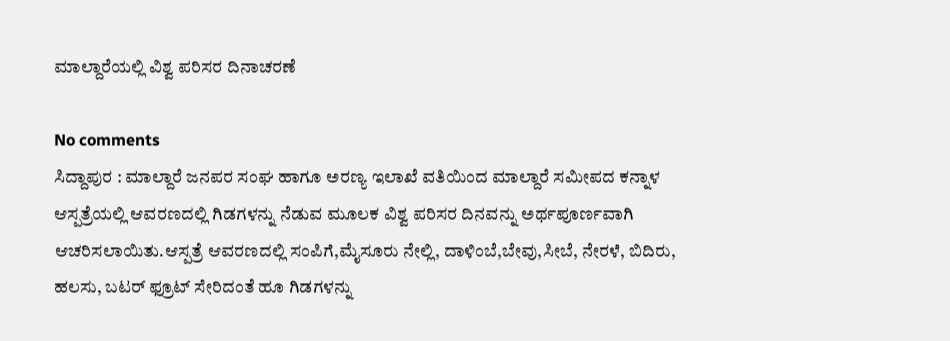ಮಾಲ್ದಾರೆಯಲ್ಲಿ ವಿಶ್ವ ಪರಿಸರ ದಿನಾಚರಣೆ

No comments
ಸಿದ್ದಾಪುರ : ಮಾಲ್ದಾರೆ ಜನಪರ ಸಂಘ ಹಾಗೂ ಅರಣ್ಯ ಇಲಾಖೆ ವತಿಯಿಂದ ಮಾಲ್ದಾರೆ ಸಮೀಪದ ಕನ್ನಾಳ ಆಸ್ಪತ್ರೆಯಲ್ಲಿ ಆವರಣದಲ್ಲಿ ಗಿಡಗಳನ್ನು ನೆಡುವ ಮೂಲಕ ವಿಶ್ವ ಪರಿಸರ ದಿನವನ್ನು ಅರ್ಥಪೂರ್ಣವಾಗಿ ಆಚರಿಸಲಾಯಿತು.ಆಸ್ಪತ್ರೆ ಆವರಣದಲ್ಲಿ ಸಂಪಿಗೆ,ಮೈಸೂರು ನೇಲ್ಲಿ, ದಾಳಿಂಬೆ,ಬೇವು,ಸೀಬೆ, ನೇರಳೆ, ಬಿದಿರು, ಹಲಸು, ಬಟರ್ ಫ್ರೂಟ್ ಸೇರಿದಂತೆ ಹೂ ಗಿಡಗಳನ್ನು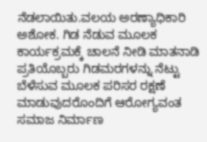ನೆಡಲಾಯಿತು.ವಲಯ ಅರಣ್ಯಾಧಿಕಾರಿ ಅಶೋಕ. ಗಿಡ ನೆಡುವ ಮೂಲಕ ಕಾರ್ಯಕ್ರಮಕ್ಕೆ ಚಾಲನೆ ನೀಡಿ ಮಾತನಾಡಿ ಪ್ರತಿಯೊಬ್ಬರು ಗಿಡಮರಗಳನ್ನು ನೆಟ್ಟು ಬೆಳೆಸುವ ಮೂಲಕ ಪರಿಸರ ರಕ್ಷಣೆ ಮಾಡುವುದರೊಂದಿಗೆ ಆರೋಗ್ಯವಂತ ಸಮಾಜ ನಿರ್ಮಾಣ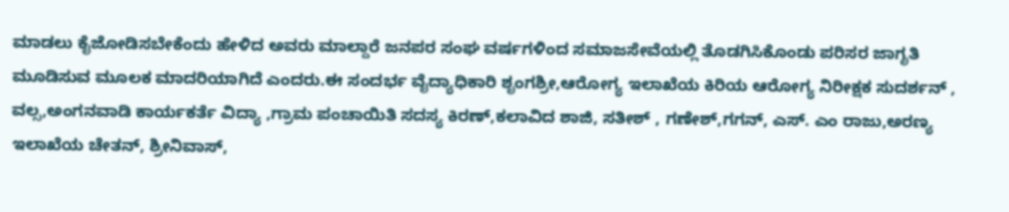ಮಾಡಲು ಕೈಜೋಡಿಸಬೇಕೆಂದು ಹೇಳಿದ ಅವರು ಮಾಲ್ದಾರೆ ಜನಪರ ಸಂಘ ವರ್ಷಗಳಿಂದ ಸಮಾಜಸೇವೆಯಲ್ಲಿ ತೊಡಗಿಸಿಕೊಂಡು ಪರಿಸರ ಜಾಗೃತಿ ಮೂಡಿಸುವ ಮೂಲಕ ಮಾದರಿಯಾಗಿದೆ ಎಂದರು.ಈ ಸಂದರ್ಭ ವೈದ್ಯಾಧಿಕಾರಿ ಶೃಂಗಶ್ರೀ,ಆರೋಗ್ಯ ಇಲಾಖೆಯ ಕಿರಿಯ ಆರೋಗ್ಯ ನಿರೀಕ್ಷಕ ಸುದರ್ಶನ್ , ವಲ್ಸ,ಅಂಗನವಾಡಿ ಕಾರ್ಯಕರ್ತೆ ವಿದ್ಯಾ ,ಗ್ರಾಮ ಪಂಚಾಯಿತಿ ಸದಸ್ಯ ಕಿರಣ್,ಕಲಾವಿದ ಶಾಜಿ, ಸತೀಶ್ , ಗಣೇಶ್,ಗಗನ್, ಎಸ್. ಎಂ ರಾಜು,ಅರಣ್ಯ ಇಲಾಖೆಯ ಚೇತನ್, ಶ್ರೀನಿವಾಸ್,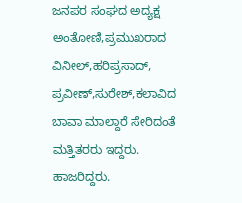ಜನಪರ ಸಂಘದ ಅದ್ಯಕ್ಷ ಅಂತೋಣಿ,ಪ್ರಮುಖರಾದ  ವಿನೀಲ್,ಹರಿಪ್ರಸಾದ್, ಪ್ರವೀಣ್,ಸುರೇಶ್,ಕಲಾವಿದ ಬಾವಾ ಮಾಲ್ದಾರೆ ಸೇರಿದಂತೆ ಮತ್ತಿತರರು ಇದ್ದರು. ಹಾಜರಿದ್ದರು.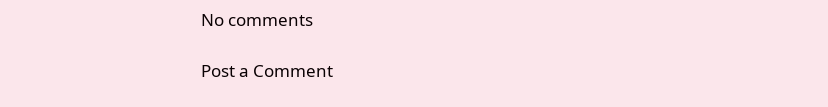No comments

Post a Comment